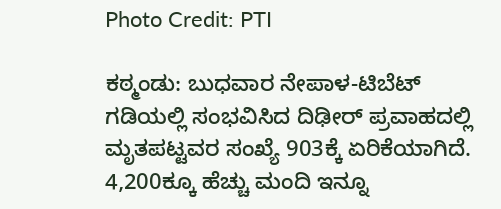Photo Credit: PTI

ಕಠ್ಮಂಡು: ಬುಧವಾರ ನೇಪಾಳ-ಟಿಬೆಟ್ ಗಡಿಯಲ್ಲಿ ಸಂಭವಿಸಿದ ದಿಢೀರ್ ಪ್ರವಾಹದಲ್ಲಿ ಮೃತಪಟ್ಟವರ ಸಂಖ್ಯೆ 903ಕ್ಕೆ ಏರಿಕೆಯಾಗಿದೆ. 4,200ಕ್ಕೂ ಹೆಚ್ಚು ಮಂದಿ ಇನ್ನೂ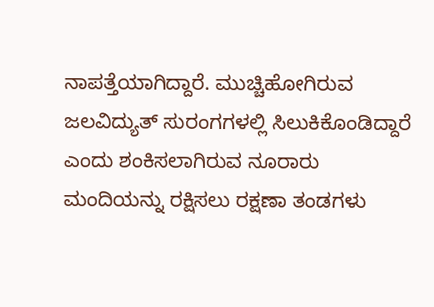ನಾಪತ್ತೆಯಾಗಿದ್ದಾರೆ. ಮುಚ್ಚಿಹೋಗಿರುವ ಜಲವಿದ್ಯುತ್ ಸುರಂಗಗಳಲ್ಲಿ ಸಿಲುಕಿಕೊಂಡಿದ್ದಾರೆ ಎಂದು ಶಂಕಿಸಲಾಗಿರುವ ನೂರಾರು ಮಂದಿಯನ್ನು ರಕ್ಷಿಸಲು ರಕ್ಷಣಾ ತಂಡಗಳು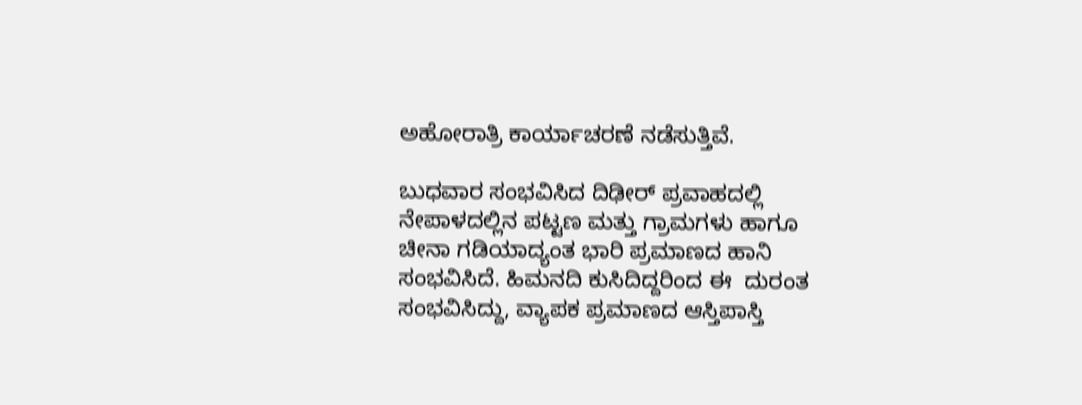ಅಹೋರಾತ್ರಿ ಕಾರ್ಯಾಚರಣೆ ನಡೆಸುತ್ತಿವೆ.

ಬುಧವಾರ ಸಂಭವಿಸಿದ ದಿಢೀರ್ ಪ್ರವಾಹದಲ್ಲಿ ನೇಪಾಳದಲ್ಲಿನ ಪಟ್ಟಣ ಮತ್ತು ಗ್ರಾಮಗಳು ಹಾಗೂ ಚೀನಾ ಗಡಿಯಾದ್ಯಂತ ಭಾರಿ ಪ್ರಮಾಣದ ಹಾನಿ ಸಂಭವಿಸಿದೆ. ಹಿಮನದಿ ಕುಸಿದಿದ್ದರಿಂದ ಈ  ದುರಂತ ಸಂಭವಿಸಿದ್ದು, ವ್ಯಾಪಕ ಪ್ರಮಾಣದ ಆಸ್ತಿಪಾಸ್ತಿ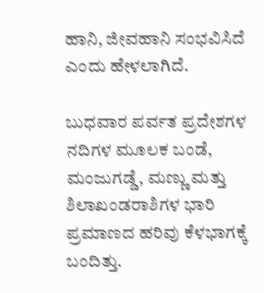ಹಾನಿ, ಜೀವಹಾನಿ ಸಂಭವಿಸಿದೆ ಎಂದು ಹೇಳಲಾಗಿದೆ.

ಬುಧವಾರ ಪರ್ವತ ಪ್ರದೇಶಗಳ ನದಿಗಳ ಮೂಲಕ ಬಂಡೆ, ಮಂಜುಗಡ್ಡೆ, ಮಣ್ಣು ಮತ್ತು ಶಿಲಾಖಂಡರಾಶಿಗಳ ಭಾರಿ ಪ್ರಮಾಣದ ಹರಿವು ಕೆಳಭಾಗಕ್ಕೆ ಬಂದಿತ್ತು.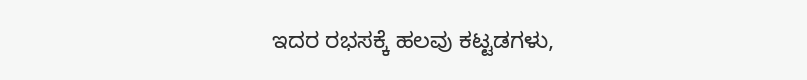ಇದರ ರಭಸಕ್ಕೆ ಹಲವು ಕಟ್ಟಡಗಳು,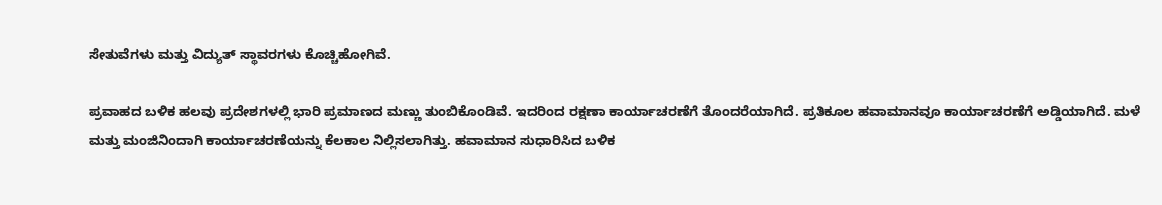ಸೇತುವೆಗಳು ಮತ್ತು ವಿದ್ಯುತ್‌ ಸ್ಥಾವರಗಳು ಕೊಚ್ಚಿಹೋಗಿವೆ.

ಪ್ರವಾಹದ ಬಳಿಕ ಹಲವು ಪ್ರದೇಶಗಳಲ್ಲಿ ಭಾರಿ ಪ್ರಮಾಣದ ಮಣ್ಣು ತುಂಬಿಕೊಂಡಿವೆ. ಇದರಿಂದ ರಕ್ಷಣಾ ಕಾರ್ಯಾಚರಣೆಗೆ ತೊಂದರೆಯಾಗಿದೆ. ಪ್ರತಿಕೂಲ ಹವಾಮಾನವೂ ಕಾರ್ಯಾಚರಣೆಗೆ ಅಡ್ಡಿಯಾಗಿದೆ. ಮಳೆ ಮತ್ತು ಮಂಜಿನಿಂದಾಗಿ ಕಾರ್ಯಾಚರಣೆಯನ್ನು ಕೆಲಕಾಲ ನಿಲ್ಲಿಸಲಾಗಿತ್ತು. ಹವಾಮಾನ ಸುಧಾರಿಸಿದ ಬಳಿಕ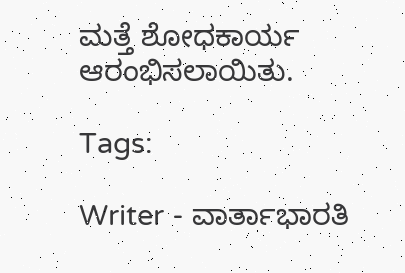ಮತ್ತೆ ಶೋಧಕಾರ್ಯ ಆರಂಭಿಸಲಾಯಿತು.

Tags:

Writer - ವಾರ್ತಾಭಾರತಿ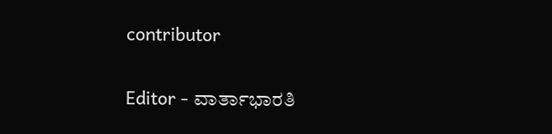contributor

Editor - ವಾರ್ತಾಭಾರತಿ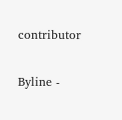contributor

Byline -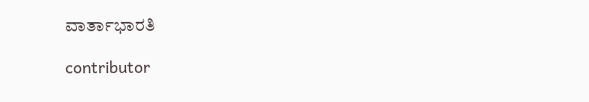ವಾರ್ತಾಭಾರತಿ

contributor